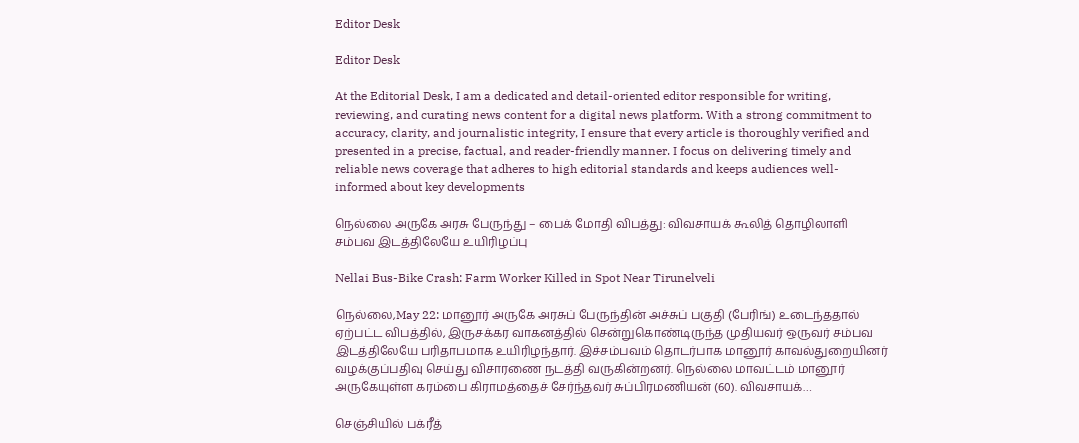Editor Desk

Editor Desk

At the Editorial Desk, I am a dedicated and detail-oriented editor responsible for writing, reviewing, and curating news content for a digital news platform. With a strong commitment to accuracy, clarity, and journalistic integrity, I ensure that every article is thoroughly verified and presented in a precise, factual, and reader-friendly manner. I focus on delivering timely and reliable news coverage that adheres to high editorial standards and keeps audiences well-informed about key developments

நெல்லை அருகே அரசு பேருந்து – பைக் மோதி விபத்து: விவசாயக் கூலித் தொழிலாளி சம்பவ இடத்திலேயே உயிரிழப்பு

Nellai Bus-Bike Crash: Farm Worker Killed in Spot Near Tirunelveli

நெல்லை,May 22: மானூர் அருகே அரசுப் பேருந்தின் அச்சுப் பகுதி (பேரிங்) உடைந்ததால் ஏற்பட்ட விபத்தில், இருசக்கர வாகனத்தில் சென்றுகொண்டிருந்த முதியவர் ஒருவர் சம்பவ இடத்திலேயே பரிதாபமாக உயிரிழந்தார். இச்சம்பவம் தொடர்பாக மானூர் காவல்துறையினர் வழக்குப்பதிவு செய்து விசாரணை நடத்தி வருகின்றனர். நெல்லை மாவட்டம் மானூர் அருகேயுள்ள கரம்பை கிராமத்தைச் சேர்ந்தவர் சுப்பிரமணியன் (60). விவசாயக்…

செஞ்சியில் பக்ரீத்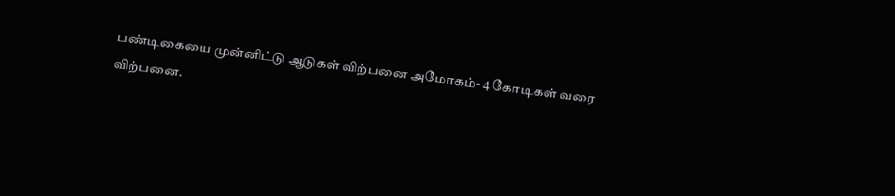பண்டிகையை முன்னிட்டு ஆடுகள் விற்பனை அமோகம்- 4 கோடிகள் வரை விற்பனை.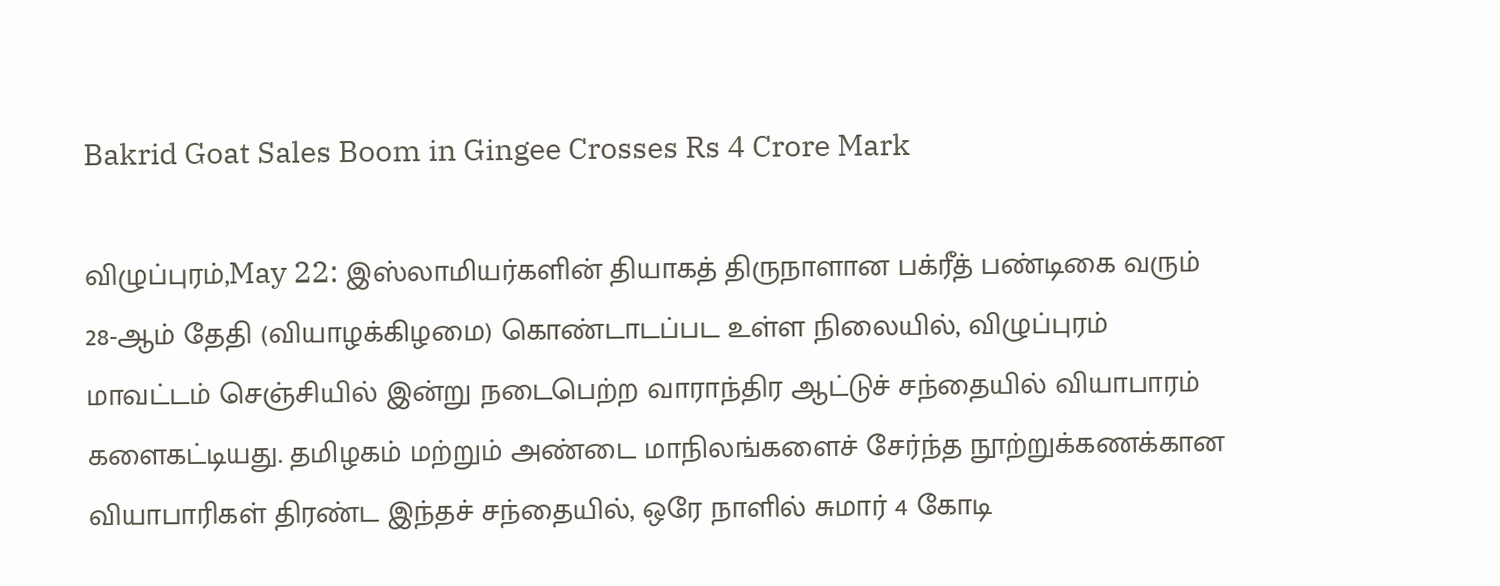Bakrid Goat Sales Boom in Gingee Crosses Rs 4 Crore Mark

விழுப்புரம்,May 22: இஸ்லாமியர்களின் தியாகத் திருநாளான பக்ரீத் பண்டிகை வரும் 28-ஆம் தேதி (வியாழக்கிழமை) கொண்டாடப்பட உள்ள நிலையில், விழுப்புரம் மாவட்டம் செஞ்சியில் இன்று நடைபெற்ற வாராந்திர ஆட்டுச் சந்தையில் வியாபாரம் களைகட்டியது. தமிழகம் மற்றும் அண்டை மாநிலங்களைச் சேர்ந்த நூற்றுக்கணக்கான வியாபாரிகள் திரண்ட இந்தச் சந்தையில், ஒரே நாளில் சுமார் 4 கோடி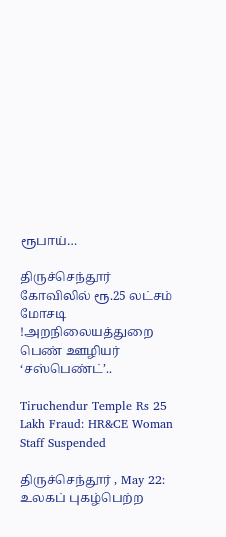ரூபாய்…

திருச்செந்தூர் கோவிலில் ரூ.25 லட்சம் மோசடி !அறநிலையத்துறை பெண் ஊழியர் ‘சஸ்பெண்ட்’..

Tiruchendur Temple Rs 25 Lakh Fraud: HR&CE Woman Staff Suspended

திருச்செந்தூர் , May 22: உலகப் புகழ்பெற்ற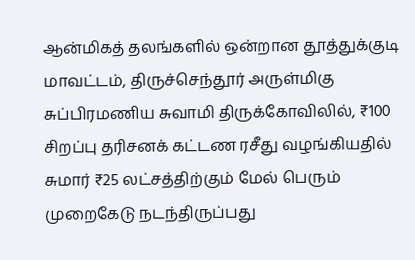ஆன்மிகத் தலங்களில் ஒன்றான தூத்துக்குடி மாவட்டம், திருச்செந்தூர் அருள்மிகு சுப்பிரமணிய சுவாமி திருக்கோவிலில், ₹100 சிறப்பு தரிசனக் கட்டண ரசீது வழங்கியதில் சுமார் ₹25 லட்சத்திற்கும் மேல் பெரும் முறைகேடு நடந்திருப்பது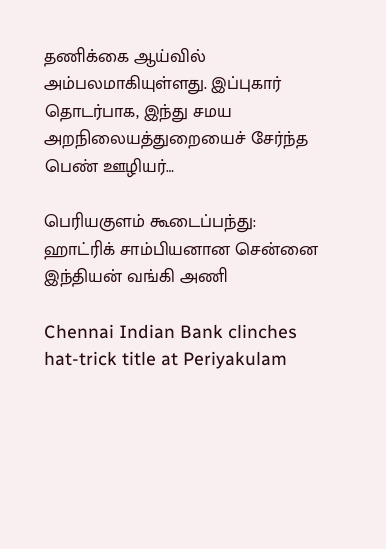தணிக்கை ஆய்வில் அம்பலமாகியுள்ளது. இப்புகார் தொடர்பாக, இந்து சமய அறநிலையத்துறையைச் சேர்ந்த பெண் ஊழியர்…

பெரியகுளம் கூடைப்பந்து: ஹாட்ரிக் சாம்பியனான சென்னை இந்தியன் வங்கி அணி

Chennai Indian Bank clinches hat-trick title at Periyakulam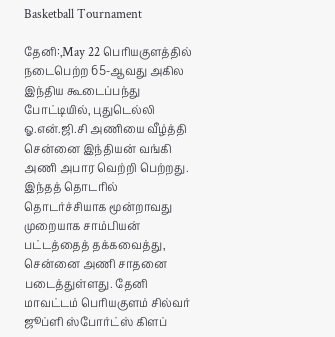Basketball Tournament

தேனி:,May 22 பெரியகுளத்தில் நடைபெற்ற 65-ஆவது அகில இந்திய கூடைப்பந்து போட்டியில், புதுடெல்லி ஓ.என்.ஜி.சி அணியை வீழ்த்தி சென்னை இந்தியன் வங்கி அணி அபார வெற்றி பெற்றது. இந்தத் தொடரில் தொடர்ச்சியாக மூன்றாவது முறையாக சாம்பியன் பட்டத்தைத் தக்கவைத்து, சென்னை அணி சாதனை படைத்துள்ளது. தேனி மாவட்டம் பெரியகுளம் சில்வர் ஜூப்ளி ஸ்போர்ட்ஸ் கிளப்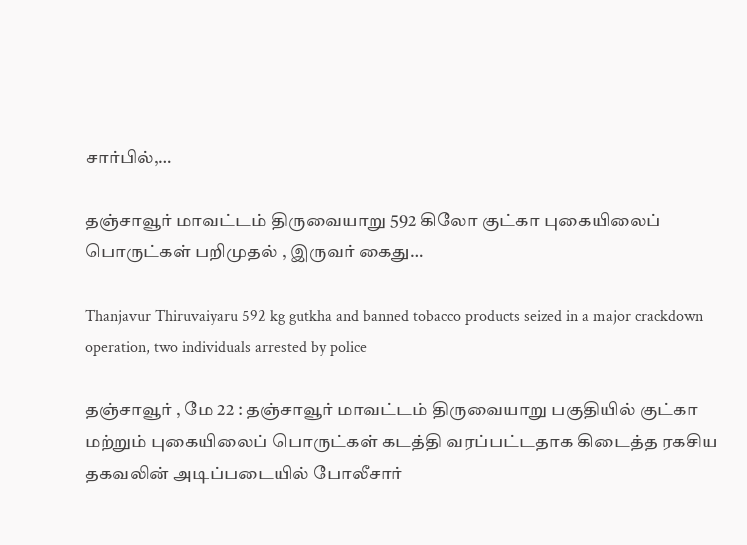சார்பில்,…

தஞ்சாவூர் மாவட்டம் திருவையாறு 592 கிலோ குட்கா புகையிலைப் பொருட்கள் பறிமுதல் , இருவர் கைது…

Thanjavur Thiruvaiyaru 592 kg gutkha and banned tobacco products seized in a major crackdown operation, two individuals arrested by police

தஞ்சாவூர் , மே 22 : தஞ்சாவூர் மாவட்டம் திருவையாறு பகுதியில் குட்கா மற்றும் புகையிலைப் பொருட்கள் கடத்தி வரப்பட்டதாக கிடைத்த ரகசிய தகவலின் அடிப்படையில் போலீசார்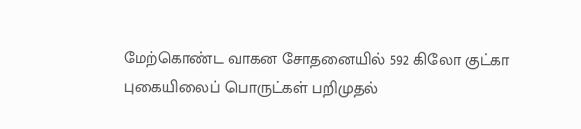மேற்கொண்ட வாகன சோதனையில் 592 கிலோ குட்கா புகையிலைப் பொருட்கள் பறிமுதல்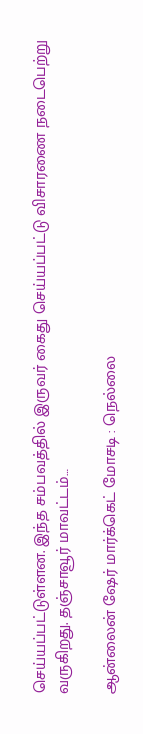செய்யப்பட்டுள்ளன. இந்த சம்பவத்தில் இருவர் கைது செய்யப்பட்டு விசாரணை நடைபெற்று வருகிறது. தஞ்சாவூர் மாவட்டம்…

ஆன்லைன் ஷேர் மார்க்கெட் மோசடி : நெல்லை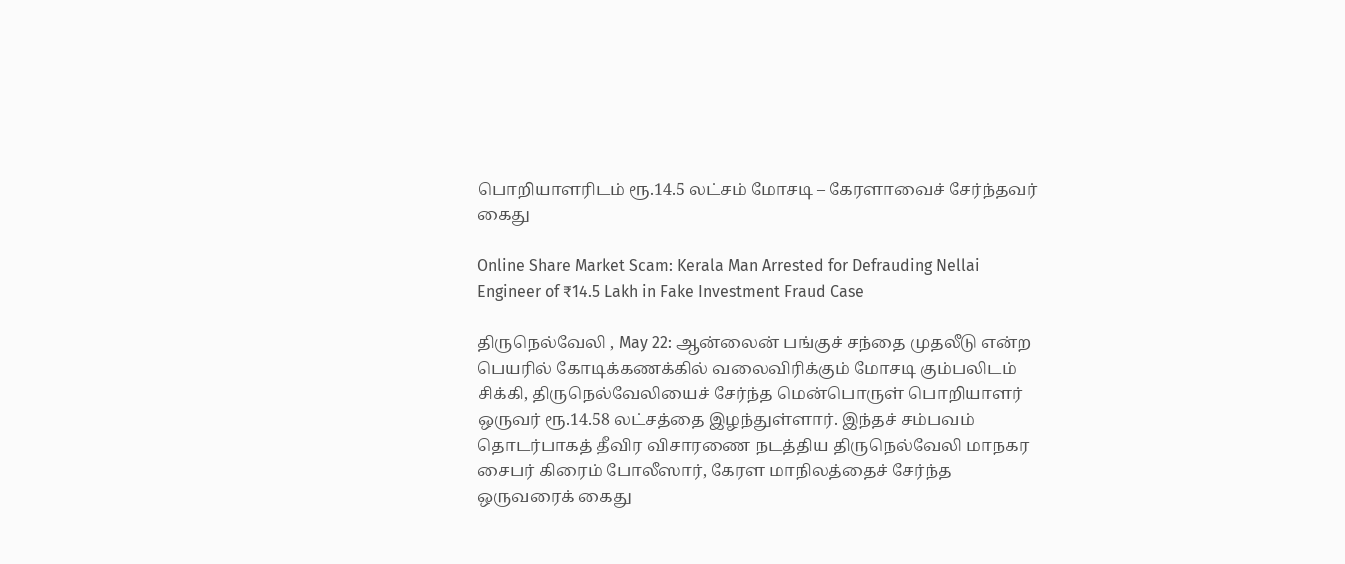பொறியாளரிடம் ரூ.14.5 லட்சம் மோசடி – கேரளாவைச் சேர்ந்தவர் கைது

Online Share Market Scam: Kerala Man Arrested for Defrauding Nellai Engineer of ₹14.5 Lakh in Fake Investment Fraud Case

திருநெல்வேலி , May 22: ஆன்லைன் பங்குச் சந்தை முதலீடு என்ற பெயரில் கோடிக்கணக்கில் வலைவிரிக்கும் மோசடி கும்பலிடம் சிக்கி, திருநெல்வேலியைச் சேர்ந்த மென்பொருள் பொறியாளர் ஒருவர் ரூ.14.58 லட்சத்தை இழந்துள்ளார். இந்தச் சம்பவம் தொடர்பாகத் தீவிர விசாரணை நடத்திய திருநெல்வேலி மாநகர சைபர் கிரைம் போலீஸார், கேரள மாநிலத்தைச் சேர்ந்த ஒருவரைக் கைது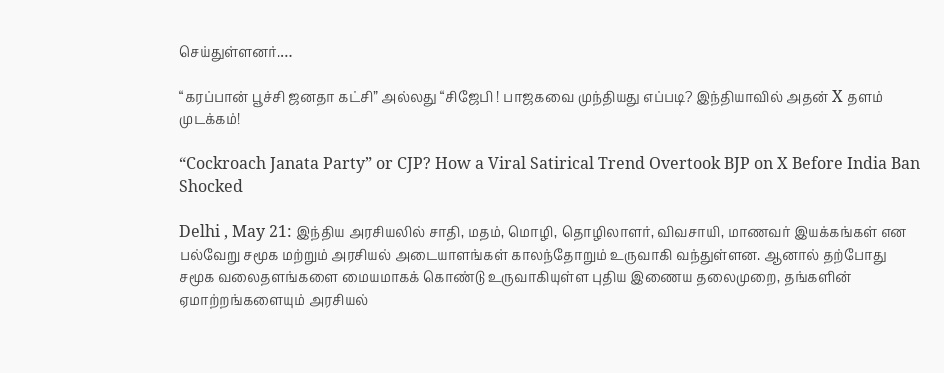செய்துள்ளனர்.…

“கரப்பான் பூச்சி ஜனதா கட்சி” அல்லது “சிஜேபி ! பாஜகவை முந்தியது எப்படி? இந்தியாவில் அதன் X தளம் முடக்கம்!

“Cockroach Janata Party” or CJP? How a Viral Satirical Trend Overtook BJP on X Before India Ban Shocked

Delhi , May 21: இந்திய அரசியலில் சாதி, மதம், மொழி, தொழிலாளர், விவசாயி, மாணவர் இயக்கங்கள் என பல்வேறு சமூக மற்றும் அரசியல் அடையாளங்கள் காலந்தோறும் உருவாகி வந்துள்ளன. ஆனால் தற்போது சமூக வலைதளங்களை மையமாகக் கொண்டு உருவாகியுள்ள புதிய இணைய தலைமுறை, தங்களின் ஏமாற்றங்களையும் அரசியல்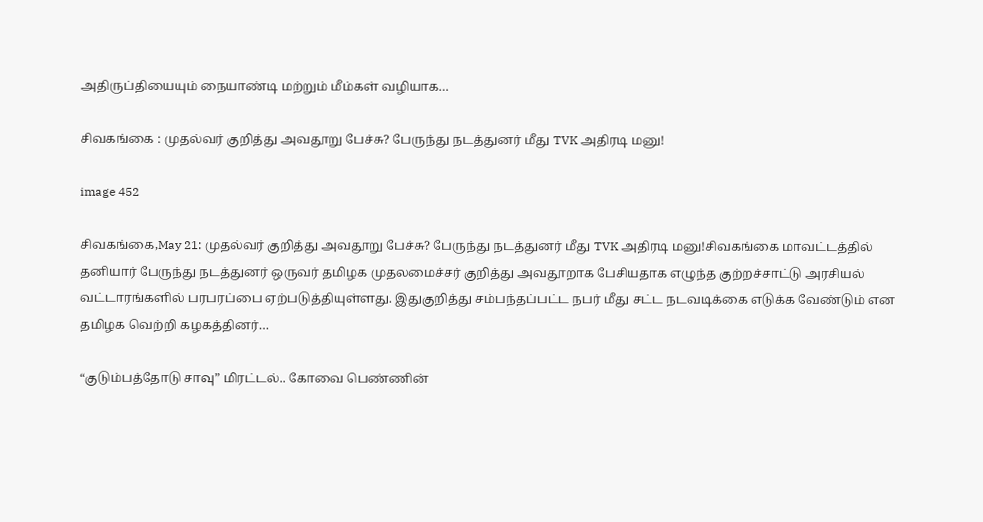அதிருப்தியையும் நையாண்டி மற்றும் மீம்கள் வழியாக…

சிவகங்கை : முதல்வர் குறித்து அவதூறு பேச்சு? பேருந்து நடத்துனர் மீது TVK அதிரடி மனு!

image 452

சிவகங்கை,May 21: முதல்வர் குறித்து அவதூறு பேச்சு? பேருந்து நடத்துனர் மீது TVK அதிரடி மனு!சிவகங்கை மாவட்டத்தில் தனியார் பேருந்து நடத்துனர் ஒருவர் தமிழக முதலமைச்சர் குறித்து அவதூறாக பேசியதாக எழுந்த குற்றச்சாட்டு அரசியல் வட்டாரங்களில் பரபரப்பை ஏற்படுத்தியுள்ளது. இதுகுறித்து சம்பந்தப்பட்ட நபர் மீது சட்ட நடவடிக்கை எடுக்க வேண்டும் என தமிழக வெற்றி கழகத்தினர்…

“குடும்பத்தோடு சாவு” மிரட்டல்.. கோவை பெண்ணின்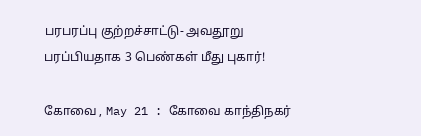பரபரப்பு குற்றச்சாட்டு- அவதூறு பரப்பியதாக 3 பெண்கள் மீது புகார்!

கோவை , May 21 : கோவை காந்திநகர்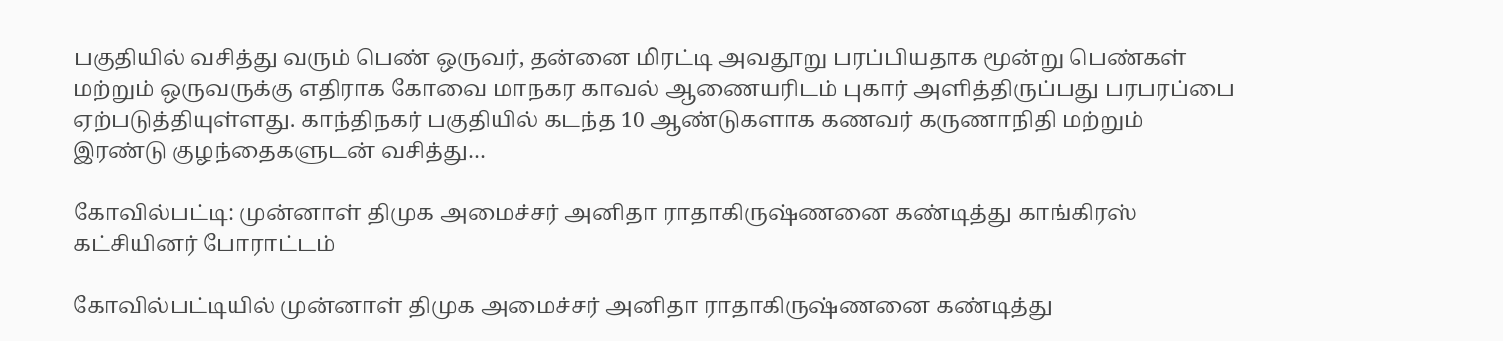பகுதியில் வசித்து வரும் பெண் ஒருவர், தன்னை மிரட்டி அவதூறு பரப்பியதாக மூன்று பெண்கள் மற்றும் ஒருவருக்கு எதிராக கோவை மாநகர காவல் ஆணையரிடம் புகார் அளித்திருப்பது பரபரப்பை ஏற்படுத்தியுள்ளது. காந்திநகர் பகுதியில் கடந்த 10 ஆண்டுகளாக கணவர் கருணாநிதி மற்றும் இரண்டு குழந்தைகளுடன் வசித்து…

கோவில்பட்டி: முன்னாள் திமுக அமைச்சர் அனிதா ராதாகிருஷ்ணனை கண்டித்து காங்கிரஸ் கட்சியினர் போராட்டம்

கோவில்பட்டியில் முன்னாள் திமுக அமைச்சர் அனிதா ராதாகிருஷ்ணனை கண்டித்து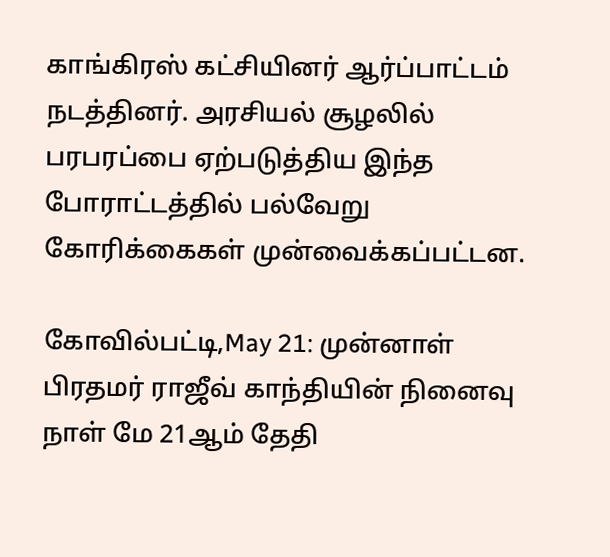காங்கிரஸ் கட்சியினர் ஆர்ப்பாட்டம் நடத்தினர். அரசியல் சூழலில் பரபரப்பை ஏற்படுத்திய இந்த போராட்டத்தில் பல்வேறு கோரிக்கைகள் முன்வைக்கப்பட்டன.

கோவில்பட்டி,May 21: முன்னாள் பிரதமர் ராஜீவ் காந்தியின் நினைவு நாள் மே 21ஆம் தேதி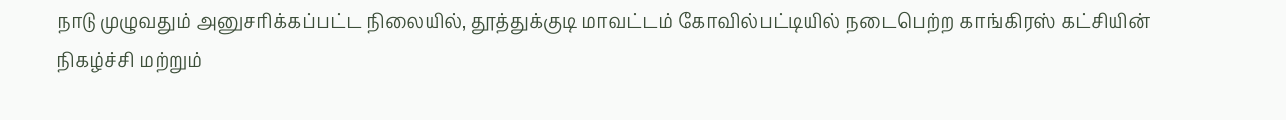நாடு முழுவதும் அனுசரிக்கப்பட்ட நிலையில், தூத்துக்குடி மாவட்டம் கோவில்பட்டியில் நடைபெற்ற காங்கிரஸ் கட்சியின் நிகழ்ச்சி மற்றும்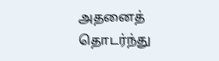அதனைத் தொடர்ந்து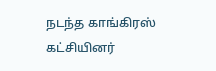நடந்த காங்கிரஸ் கட்சியினர்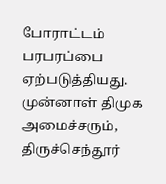போராட்டம் பரபரப்பை ஏற்படுத்தியது. முன்னாள் திமுக அமைச்சரும், திருச்செந்தூர்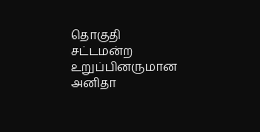தொகுதி சட்டமன்ற உறுப்பினருமான அனிதா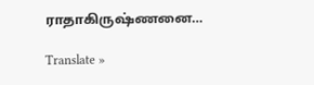ராதாகிருஷ்ணனை…

Translate »